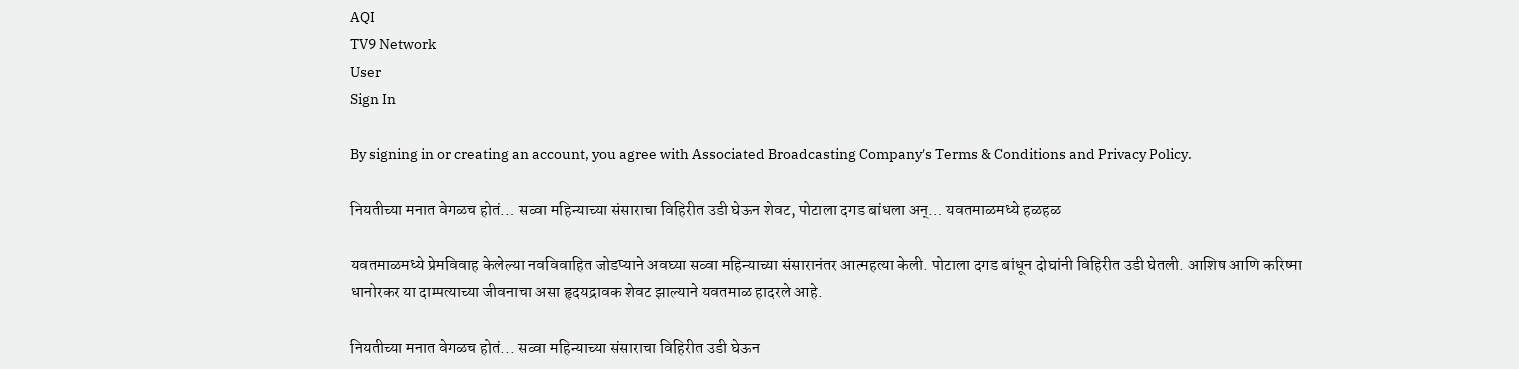AQI
TV9 Network
User
Sign In

By signing in or creating an account, you agree with Associated Broadcasting Company's Terms & Conditions and Privacy Policy.

नियतीच्या मनात वेगळच होतं… सव्वा महिन्याच्या संसाराचा विहिरीत उडी घेऊन शेवट, पोटाला दगड बांधला अन्… यवतमाळमध्ये हळहळ

यवतमाळमध्ये प्रेमविवाह केलेल्या नवविवाहित जोडप्याने अवघ्या सव्वा महिन्याच्या संसारानंतर आत्महत्या केली. पोटाला दगड बांधून दोघांनी विहिरीत उडी घेतली. आशिष आणि करिष्मा धानोरकर या दाम्पत्याच्या जीवनाचा असा हृदयद्रावक शेवट झाल्याने यवतमाळ हादरले आहे.

नियतीच्या मनात वेगळच होतं... सव्वा महिन्याच्या संसाराचा विहिरीत उडी घेऊन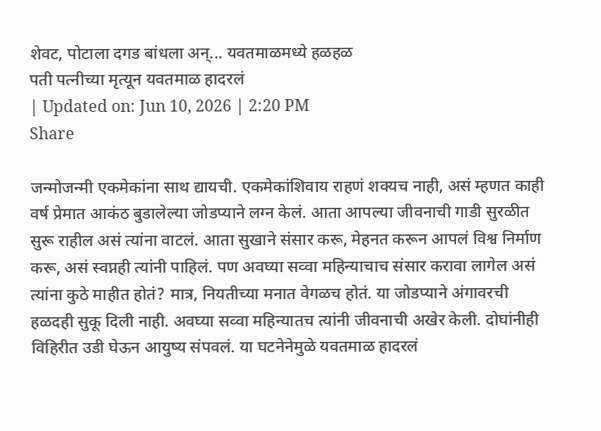शेवट, पोटाला दगड बांधला अन्... यवतमाळमध्ये हळहळ
पती पत्नीच्या मृत्यून यवतमाळ हादरलं
| Updated on: Jun 10, 2026 | 2:20 PM
Share

जन्मोजन्मी एकमेकांना साथ द्यायची. एकमेकांशिवाय राहणं शक्यच नाही, असं म्हणत काही वर्ष प्रेमात आकंठ बुडालेल्या जोडप्याने लग्न केलं. आता आपल्या जीवनाची गाडी सुरळीत सुरू राहील असं त्यांना वाटलं. आता सुखाने संसार करू, मेहनत करून आपलं विश्व निर्माण करू, असं स्वप्नही त्यांनी पाहिलं. पण अवघ्या सव्वा महिन्याचाच संसार करावा लागेल असं त्यांना कुठे माहीत होतं? मात्र, नियतीच्या मनात वेगळच होतं. या जोडप्याने अंगावरची हळदही सुकू दिली नाही. अवघ्या सव्वा महिन्यातच त्यांनी जीवनाची अखेर केली. दोघांनीही विहिरीत उडी घेऊन आयुष्य संपवलं. या घटनेनेमुळे यवतमाळ हादरलं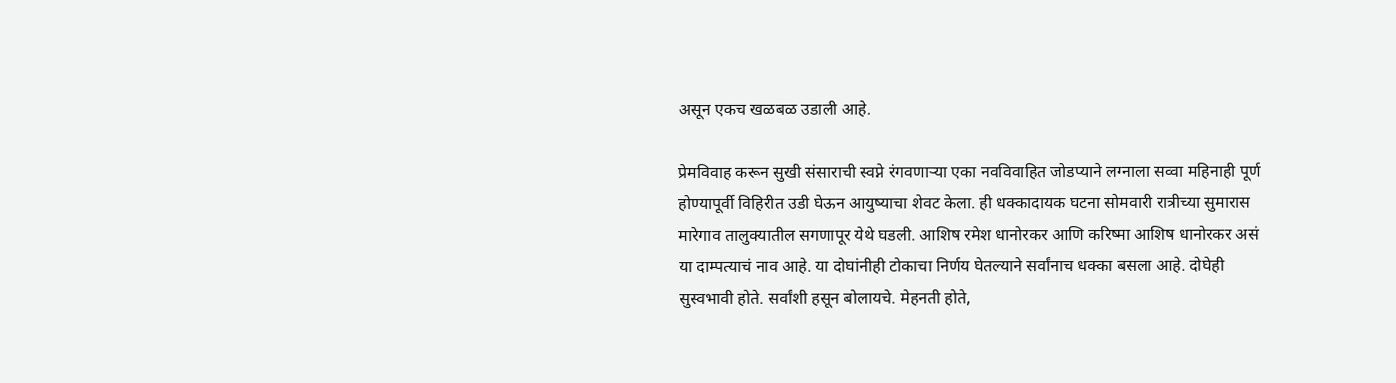असून एकच खळबळ उडाली आहे.

प्रेमविवाह करून सुखी संसाराची स्वप्ने रंगवणाऱ्या एका नवविवाहित जोडप्याने लग्नाला सव्वा महिनाही पूर्ण होण्यापूर्वी विहिरीत उडी घेऊन आयुष्याचा शेवट केला. ही धक्कादायक घटना सोमवारी रात्रीच्या सुमारास मारेगाव तालुक्यातील सगणापूर येथे घडली. आशिष रमेश धानोरकर आणि करिष्मा आशिष धानोरकर असं या दाम्पत्याचं नाव आहे. या दोघांनीही टोकाचा निर्णय घेतल्याने सर्वांनाच धक्का बसला आहे. दोघेही सुस्वभावी होते. सर्वांशी हसून बोलायचे. मेहनती होते,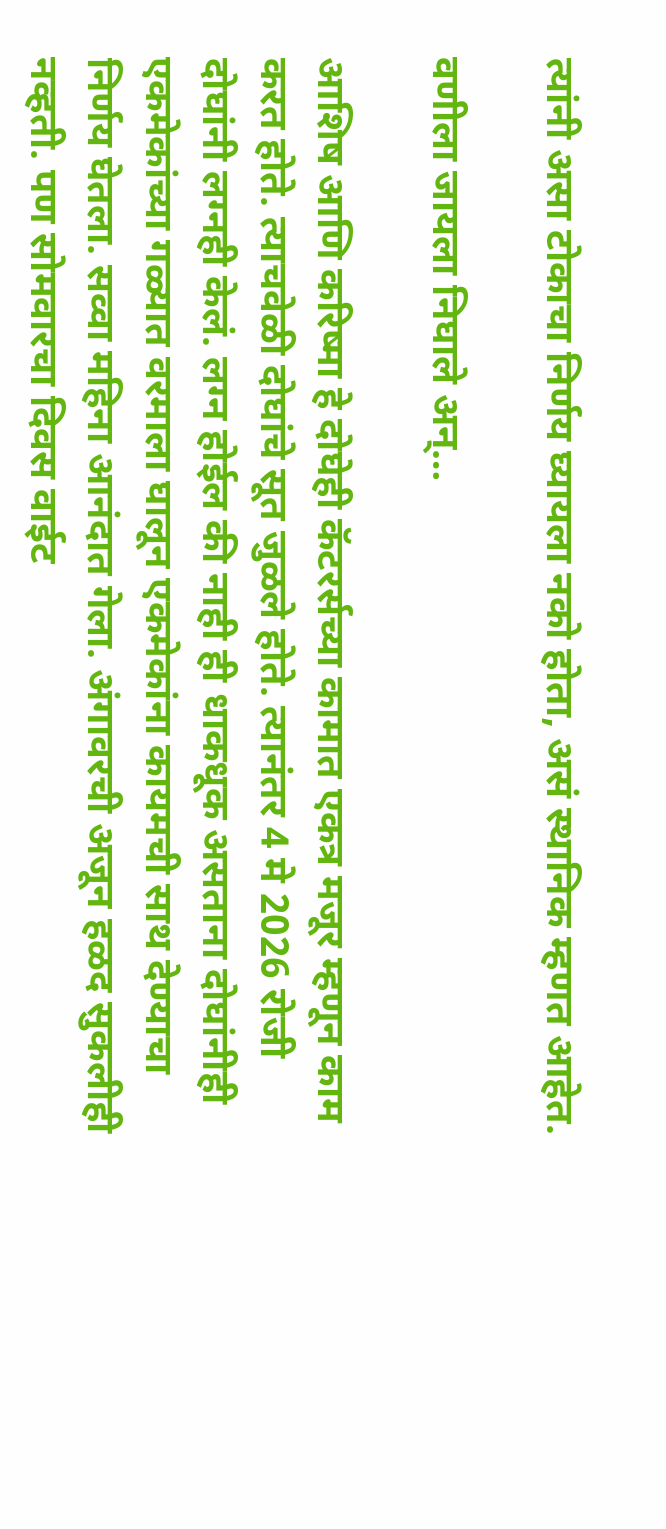त्यांनी असा टोकाचा निर्णय घ्यायला नको होता, असं स्थानिक म्हणत आहेत.

वणीला जायला निघाले अन्…

आशिष आणि करिष्मा हे दोघेही कॅटरर्सच्या कामात एकत्र मजूर म्हणून काम करत होते. त्याचवेळी दोघांचे सूत जुळले होते. त्यानंतर 4 मे 2026 रोजी दोघांनी लग्नही केलं. लग्न होईल की नाही ही धाकधूक असताना दोघांनीही एकमेकांच्या गळ्यात वरमाला घालून एकमेकांना कायमची साथ देण्याचा निर्णय घेतला. सव्वा महिना आनंदात गेला. अंगावरची अजून हळद सुकलीही नव्हती. पण सोमवारचा दिवस वाईट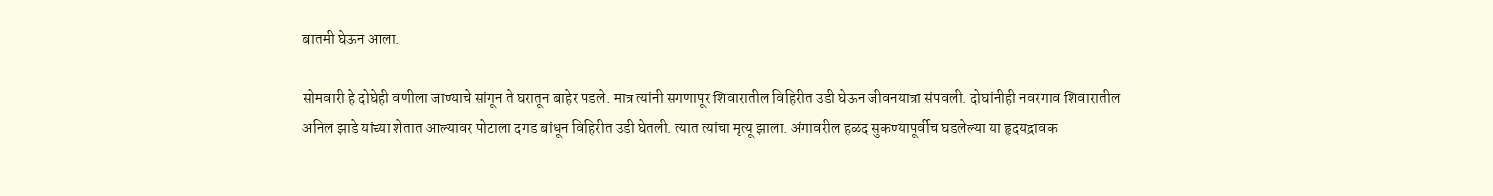बातमी घेऊन आला.

सोमवारी हे दोघेही वणीला जाण्याचे सांगून ते घरातून बाहेर पडले. मात्र त्यांनी सगणापूर शिवारातील विहिरीत उडी घेऊन जीवनयात्रा संपवली. दोघांनीही नवरगाव शिवारातील अनिल झाडे यांच्या शेतात आल्यावर पोटाला दगड बांधून विहिरीत उडी घेतली. त्यात त्यांचा मृत्यू झाला. अंगावरील हळद सुकण्यापूर्वीच घडलेल्या या हृदयद्रावक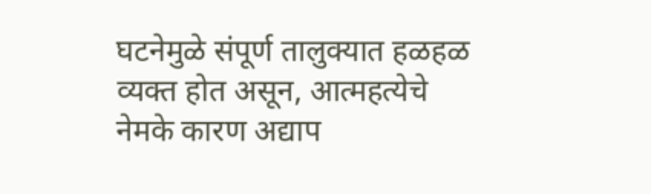घटनेमुळे संपूर्ण तालुक्यात हळहळ व्यक्त होत असून, आत्महत्येचे नेमके कारण अद्याप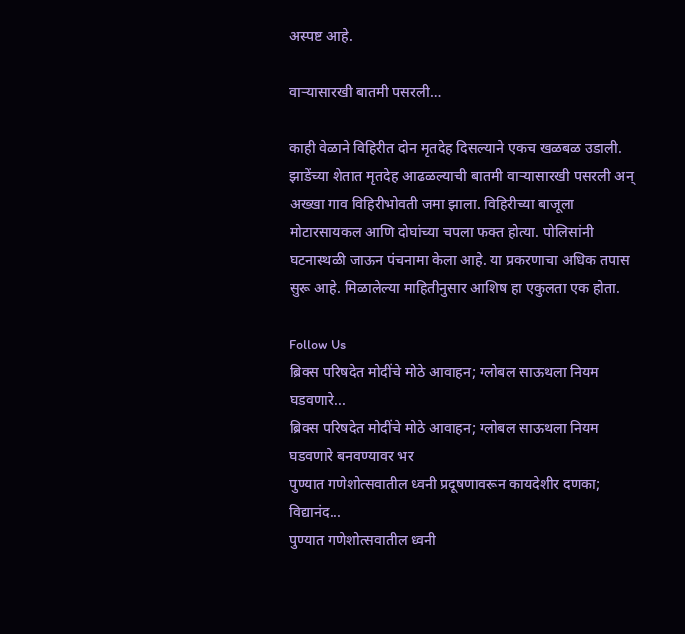अस्पष्ट आहे.

वाऱ्यासारखी बातमी पसरली…

काही वेळाने विहिरीत दोन मृतदेह दिसल्याने एकच खळबळ उडाली. झाडेंच्या शेतात मृतदेह आढळल्याची बातमी वाऱ्यासारखी पसरली अन् अख्खा गाव विहिरीभोवती जमा झाला. विहिरीच्या बाजूला मोटारसायकल आणि दोघांच्या चपला फक्त होत्या. पोलिसांनी घटनास्थळी जाऊन पंचनामा केला आहे. या प्रकरणाचा अधिक तपास सुरू आहे. मिळालेल्या माहितीनुसार आशिष हा एकुलता एक होता.

Follow Us
ब्रिक्स परिषदेत मोदींचे मोठे आवाहन; ग्लोबल साऊथला नियम घडवणारे...
ब्रिक्स परिषदेत मोदींचे मोठे आवाहन; ग्लोबल साऊथला नियम घडवणारे बनवण्यावर भर
पुण्यात गणेशोत्सवातील ध्वनी प्रदूषणावरून कायदेशीर दणका; विद्यानंद...
पुण्यात गणेशोत्सवातील ध्वनी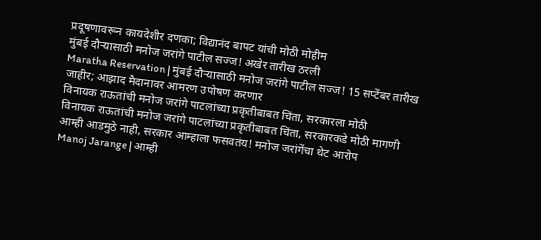प्रदूषणावरून कायदेशीर दणका; विद्यानंद बापट यांची मोठी मोहीम
मुंबई दौऱ्यासाठी मनोज जरांगे पाटील सज्ज! अखेर तारीख ठरली
Maratha Reservation | मुंबई दौऱ्यासाठी मनोज जरांगे पाटील सज्ज! 15 सप्टेंबर तारीख जाहीर; आझाद मैदानावर आमरण उपोषण करणार
विनायक राऊतांची मनोज जरांगे पाटलांच्या प्रकृतीबाबत चिंता, सरकारला मोठी
विनायक राऊतांची मनोज जरांगे पाटलांच्या प्रकृतीबाबत चिंता, सरकारकडे मोठी मागणी
आम्ही आडमुठे नाही, सरकार आम्हाला फसवतंय! मनोज जरांगेंचा थेट आरोप
Manoj Jarange | आम्ही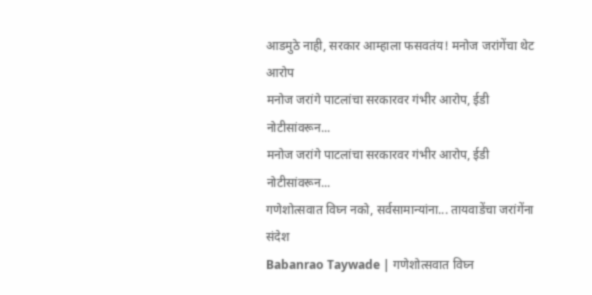आडमुठे नाही, सरकार आम्हाला फसवतंय! मनोज जरांगेंचा थेट आरोप
मनोज जरांगे पाटलांचा सरकारवर गंभीर आरोप, ईडी नोटीसांवरून...
मनोज जरांगे पाटलांचा सरकारवर गंभीर आरोप, ईडी नोटीसांवरून...
गणेशोत्सवात विघ्न नको, सर्वसामान्यांना... तायवाडेंचा जरांगेंना संदेश
Babanrao Taywade | गणेशोत्सवात विघ्न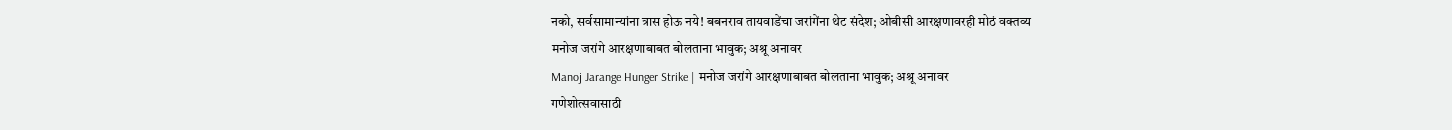नको, सर्वसामान्यांना त्रास होऊ नये! बबनराव तायवाडेंचा जरांगेंना थेट संदेश; ओबीसी आरक्षणावरही मोठं वक्तव्य
मनोज जरांगे आरक्षणाबाबत बोलताना भावुक; अश्रू अनावर
Manoj Jarange Hunger Strike | मनोज जरांगे आरक्षणाबाबत बोलताना भावुक; अश्रू अनावर
गणेशोत्सवासाठी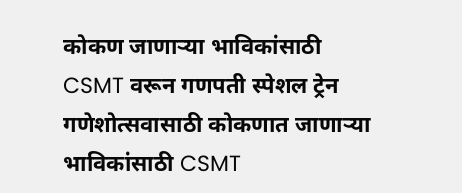कोकण जाणाऱ्या भाविकांसाठी CSMT वरून गणपती स्पेशल ट्रेन
गणेशोत्सवासाठी कोकणात जाणाऱ्या भाविकांसाठी CSMT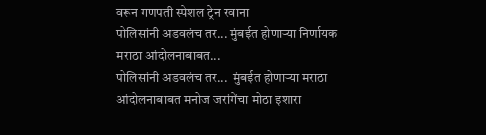वरून गणपती स्पेशल ट्रेन रवाना
पोलिसांनी अडवलंच तर... मुंबईत होणाऱ्या निर्णायक मराठा आंदोलनाबाबत...
पोलिसांनी अडवलंच तर...  मुंबईत होणाऱ्या मराठा आंदोलनाबाबत मनोज जरांगेंचा मोठा इशारा